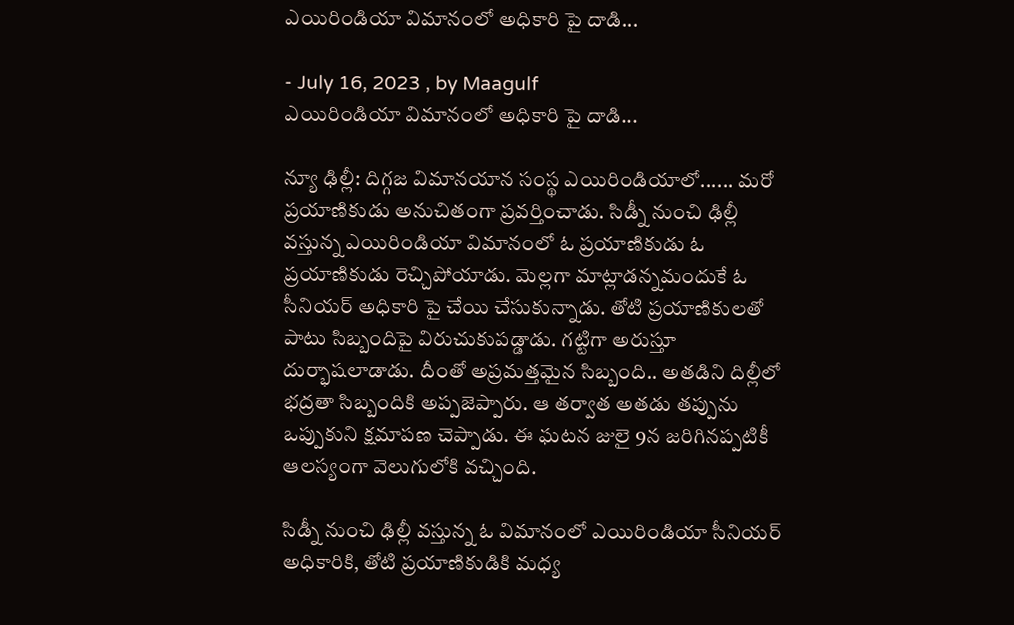ఎయిరిండియా‍ విమానంలో అధికారి పై దాడి...

- July 16, 2023 , by Maagulf
ఎయిరిండియా‍ విమానంలో అధికారి పై దాడి...

న్యూ ఢిల్లీ: దిగ్గజ విమానయాన సంస్థ ఎయిరిండియా‍లో...... మరో ప్రయాణికుడు అనుచితంగా ప్రవర్తించాడు. సిడ్నీ నుంచి ఢిల్లీ వస్తున్న ఎయిరిండియా విమానంలో ఓ ప్రయాణికుడు ఓ ప్రయాణికుడు రెచ్చిపోయాడు. మెల్లగా మాట్లాడన్నమందుకే ఓ సీనియర్ అధికారి పై చేయి చేసుకున్నాడు. తోటి ప్రయాణికులతో పాటు సిబ్బందిపై విరుచుకుపడ్డాడు. గట్టిగా అరుస్తూ దుర్భాషలాడాడు. దీంతో అప్రమత్తమైన సిబ్బంది.. అతడిని దిల్లీలో భద్రతా సిబ్బందికి అప్పజెప్పారు. ఆ తర్వాత అతడు తప్పును ఒప్పుకుని క్షమాపణ చెప్పాడు. ఈ ఘటన జులై 9న జరిగినప్పటికీ ఆలస్యంగా వెలుగులోకి వచ్చింది.

సిడ్నీ నుంచి ఢిల్లీ వస్తున్న ఓ విమానంలో ఎయిరిండియా సీనియర్ అధికారికి, తోటి ప్రయాణికుడికి మధ్య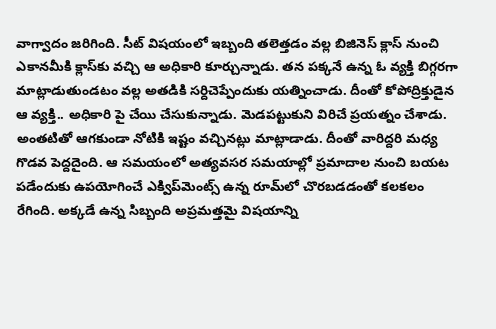వాగ్వాదం జరిగింది. సీట్‌ విషయంలో ఇబ్బంది తలెత్తడం వల్ల బిజినెస్ క్లాస్ నుంచి ఎకానమీకి క్లాస్‌కు వచ్చి ఆ అధికారి కూర్చున్నాడు. తన పక్కనే ఉన్న ఓ వ్యక్తి బిగ్గరగా మాట్లాడుతుండటం వల్ల అతడికి సర్దిచెప్పేందుకు యత్నించాడు. దీంతో కోపోద్రిక్తుడైన ఆ వ్యక్తి.. అధికారి పై చేయి చేసుకున్నాడు. మెడపట్టుకుని విరిచే ప్రయత్నం చేశాడు. అంతటితో ఆగకుండా నోటికి ఇష్టం వచ్చినట్లు మాట్లాడాడు. దీంతో వారిద్దరి మధ్య గొడవ పెద్దదైంది. ఆ సమయంలో అత్యవసర సమయాల్లో ప్రమాదాల నుంచి బయట పడేందుకు ఉపయోగించే ఎక్విప్‌మెంట్స్‌ ఉన్న రూమ్‌లో చొరబడడంతో కలకలం రేగింది. అక్కడే ఉన్న సిబ్బంది అప్రమత్తమై విషయాన్ని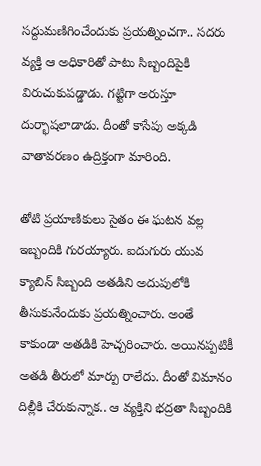సద్దుమణిగించేందుకు ప్రయత్నించగా.. సదరు వ్యక్తి ఆ అధికారితో పాటు సిబ్బందిపైకి విరుచుకుపడ్డాడు. గట్టిగా అరుస్తూ దుర్భాషలాడాడు. దీంతో కాసేపు అక్కడి వాతావరణం ఉద్రిక్తంగా మారింది.

తోటి ప్రయాణికులు సైతం ఈ ఘటన వల్ల ఇబ్బందికి గురయ్యారు. ఐదుగురు యువ క్యాబిన్ సిబ్బంది అతడిని అదుపులోకి తీసుకునేందుకు ప్రయత్నించారు. అంతే కాకుండా అతడికి హెచ్చరించారు. అయినప్పటికీ అతడి తీరులో మార్పు రాలేదు. దీంతో విమానం దిల్లీకి చేరుకున్నాక.. ఆ వ్యక్తిని భద్రతా సిబ్బందికి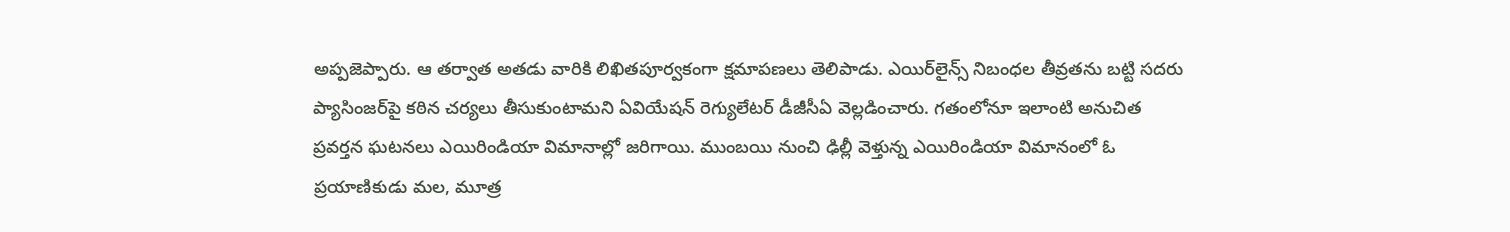అప్పజెప్పారు. ఆ తర్వాత అతడు వారికి లిఖితపూర్వకంగా క్షమాపణలు తెలిపాడు. ఎయిర్‌లైన్స్‌ నిబంధల తీవ్రతను బట్టి సదరు ప్యాసింజర్‌పై కఠిన చర్యలు తీసుకుంటామని ఏవియేషన్ రెగ్యులేటర్ డీజీసీఏ వెల్లడించారు. గతంలోనూ ఇలాంటి అనుచిత ప్రవర్తన ఘటనలు ఎయిరిండియా విమానాల్లో జరిగాయి. ముంబయి నుంచి ఢిల్లీ వెళ్తున్న ఎయిరిండియా విమానంలో ఓ ప్రయాణికుడు మల, మూత్ర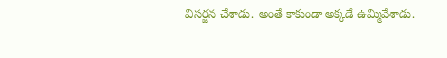విసర్జన చేశాడు. అంతే కాకుండా అక్కడే ఉమ్మివేశాడు.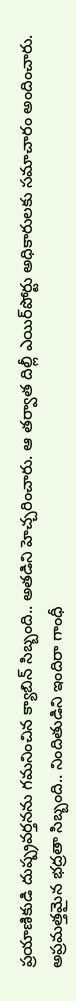ప్రయాణికుడి దుష్ప్రవర్తనను గమనించిన క్యాబిన్‌ సిబ్బంది.. అతడిని హెచ్చరించారు. ఆ తర్వాత దిల్లీ ఎయిర్‌పోర్టు అధికారులకు సమాచారం అందించారు. అప్రమత్తమైన భద్రతా సిబ్బంది.. నిందితుడిని ఇందిరా గాంధీ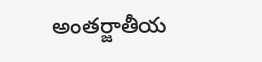అంతర్జాతీయ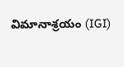విమానాశ్రయం (IGI)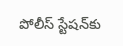పోలీస్ స్టేషన్‌కు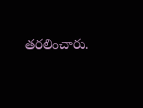తరలించారు.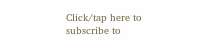Click/tap here to subscribe to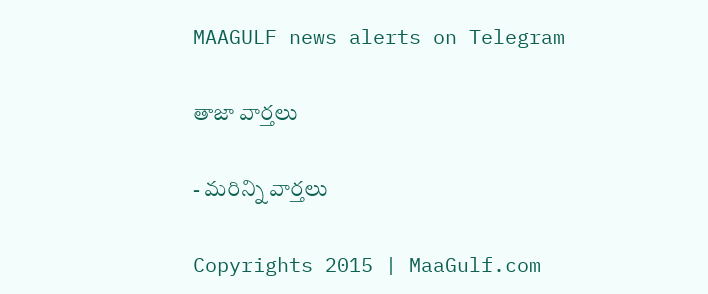MAAGULF news alerts on Telegram

తాజా వార్తలు

- మరిన్ని వార్తలు

Copyrights 2015 | MaaGulf.com